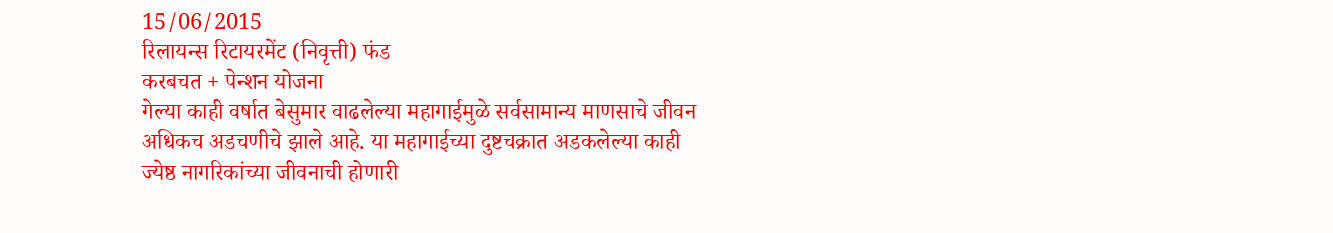15/06/2015
रिलायन्स रिटायरमेंट (निवृत्ती) फंड
करबचत + पेन्शन योजना
गेल्या काही वर्षात बेसुमार वाढलेल्या महागाईमुळे सर्वसामान्य माणसाचे जीवन अधिकच अडचणीचे झाले आहे. या महागाईच्या दुष्टचक्रात अडकलेल्या काही ज्येष्ठ नागरिकांच्या जीवनाची होणारी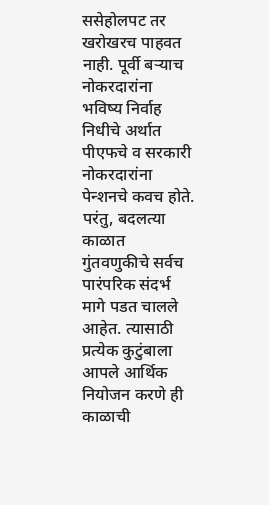ससेहोलपट तर खरोखरच पाहवत नाही. पूर्वी बऱ्याच नोकरदारांना भविष्य निर्वाह निधीचे अर्थात पीएफचे व सरकारी नोकरदारांना पेन्शनचे कवच होते. परंतु, बदलत्या काळात गुंतवणुकीचे सर्वच पारंपरिक संदर्भ मागे पडत चालले आहेत. त्यासाठी प्रत्येक कुटुंबाला आपले आर्थिक नियोजन करणे ही काळाची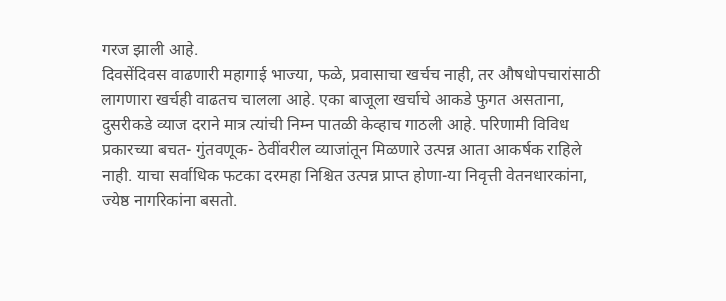गरज झाली आहे.
दिवसेंदिवस वाढणारी महागाई भाज्या, फळे, प्रवासाचा खर्चच नाही, तर औषधोपचारांसाठी लागणारा खर्चही वाढतच चालला आहे. एका बाजूला खर्चाचे आकडे फुगत असताना, दुसरीकडे व्याज दराने मात्र त्यांची निम्न पातळी केव्हाच गाठली आहे. परिणामी विविध प्रकारच्या बचत- गुंतवणूक- ठेवींवरील व्याजांतून मिळणारे उत्पन्न आता आकर्षक राहिले नाही. याचा सर्वाधिक फटका दरमहा निश्चित उत्पन्न प्राप्त होणा-या निवृत्ती वेतनधारकांना, ज्येष्ठ नागरिकांना बसतो.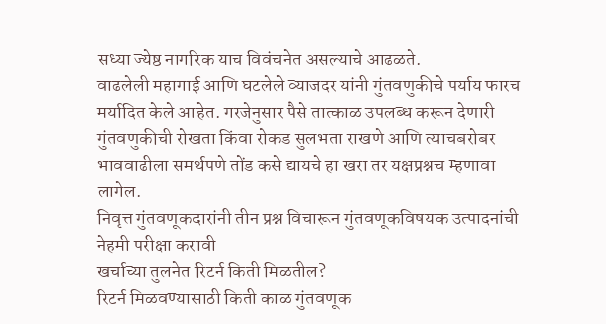सध्या ज्येष्ठ नागरिक याच विवंचनेत असल्याचे आढळते.
वाढलेली महागाई आणि घटलेले व्याजदर यांनी गुंतवणुकीचे पर्याय फारच मर्यादित केले आहेत. गरजेनुसार पैसे तात्काळ उपलब्ध करून देणारी गुंतवणुकीची रोखता किंवा रोकड सुलभता राखणे आणि त्याचबरोबर भाववाढीला समर्थपणे तोंड कसे द्यायचे हा खरा तर यक्षप्रश्नच म्हणावा लागेल.
निवृत्त गुंतवणूकदारांनी तीन प्रश्न विचारून गुंतवणूकविषयक उत्पादनांची नेहमी परीक्षा करावी
खर्चाच्या तुलनेत रिटर्न किती मिळतील?
रिटर्न मिळवण्यासाठी किती काळ गुंतवणूक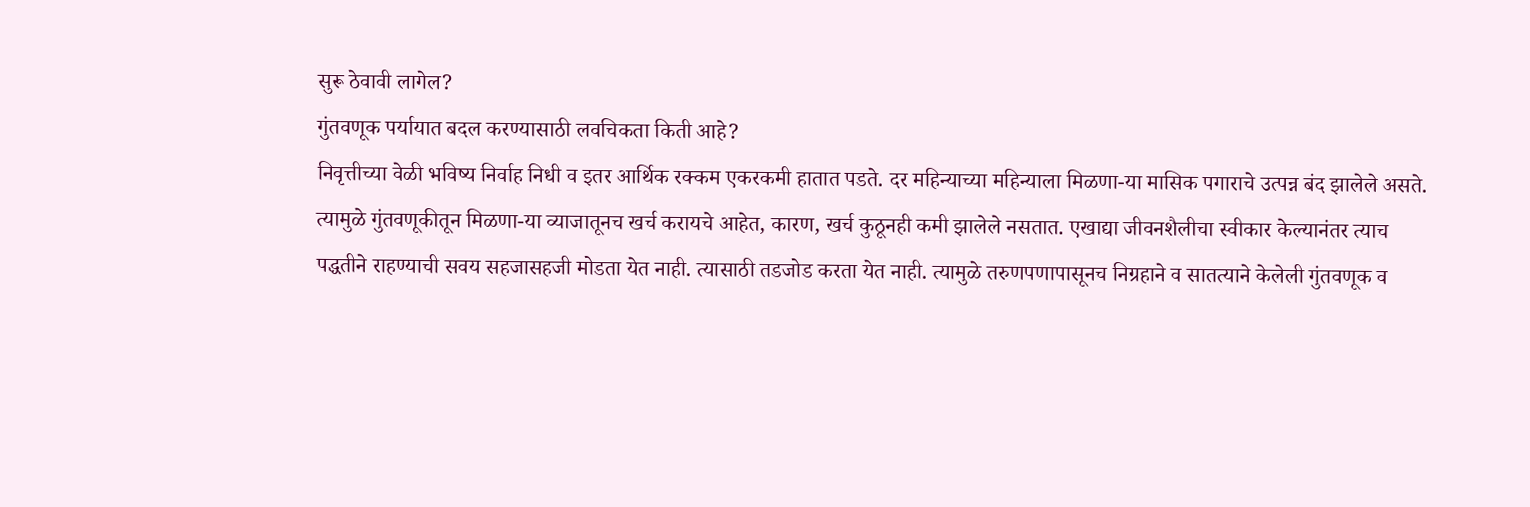सुरू ठेवावी लागेल?
गुंतवणूक पर्यायात बदल करण्यासाठी लवचिकता किती आहे?
निवृत्तीच्या वेळी भविष्य निर्वाह निधी व इतर आर्थिक रक्कम एकरकमी हातात पडते. दर महिन्याच्या महिन्याला मिळणा-या मासिक पगाराचे उत्पन्न बंद झालेले असते. त्यामुळे गुंतवणूकीतून मिळणा-या व्याजातूनच खर्च करायचे आहेत, कारण, खर्च कुठूनही कमी झालेले नसतात. एखाद्या जीवनशैलीचा स्वीकार केल्यानंतर त्याच पद्धतीने राहण्याची सवय सहजासहजी मोडता येत नाही. त्यासाठी तडजोड करता येत नाही. त्यामुळे तरुणपणापासूनच निग्रहाने व सातत्याने केलेली गुंतवणूक व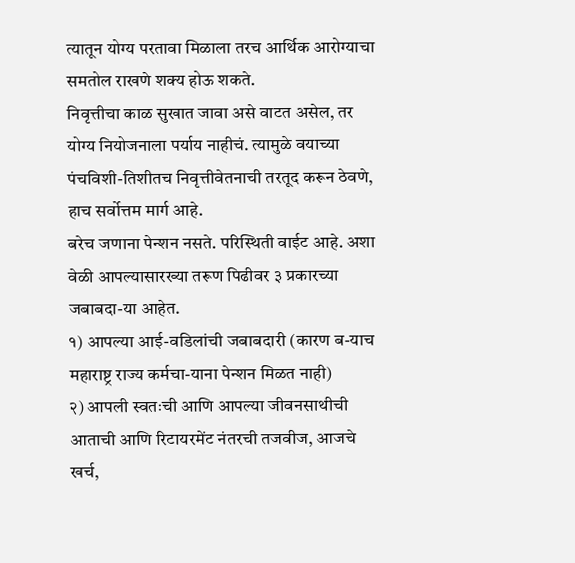त्यातून योग्य परतावा मिळाला तरच आर्थिक आरोग्याचा समतोल राखणे शक्य होऊ शकते.
निवृत्तीचा काळ सुखात जावा असे वाटत असेल, तर योग्य नियोजनाला पर्याय नाहीचं. त्यामुळे वयाच्या पंचविशी-तिशीतच निवृत्तीवेतनाची तरतूद करून ठेवणे, हाच सर्वोत्तम मार्ग आहे.
बरेच जणाना पेन्शन नसते. परिस्थिती वाईट आहे. अशा वेळी आपल्यासारख्या तरूण पिढीवर ३ प्रकारच्या जबाबदा-या आहेत.
१) आपल्या आई-वडिलांची जबाबदारी (कारण ब-याच महाराष्ट्र राज्य कर्मचा-याना पेन्शन मिळत नाही)
२) आपली स्वतःची आणि आपल्या जीवनसाथीची आताची आणि रिटायरमेंट नंतरची तजवीज, आजचे खर्च,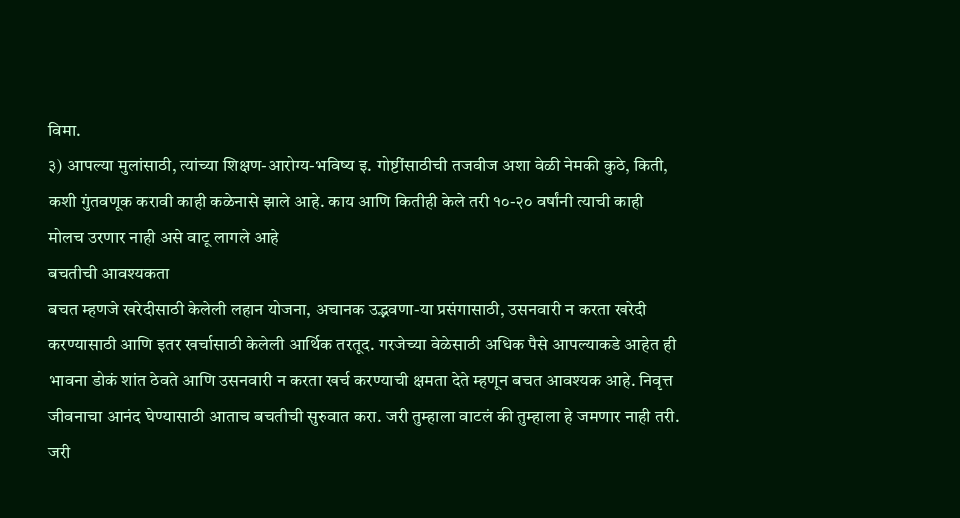विमा.
३) आपल्या मुलांसाठी, त्यांच्या शिक्षण-आरोग्य-भविष्य इ. गोष्टींसाठीची तजवीज अशा वेळी नेमकी कुठे, किती, कशी गुंतवणूक करावी काही कळेनासे झाले आहे. काय आणि कितीही केले तरी १०-२० वर्षांनी त्याची काही मोलच उरणार नाही असे वाटू लागले आहे
बचतीची आवश्यकता
बचत म्हणजे खरेदीसाठी केलेली लहान योजना, अचानक उद्भवणा-या प्रसंगासाठी, उसनवारी न करता खरेदी करण्यासाठी आणि इतर खर्चासाठी केलेली आर्थिक तरतूद. गरजेच्या वेळेसाठी अधिक पैसे आपल्याकडे आहेत ही भावना डोकं शांत ठेवते आणि उसनवारी न करता खर्च करण्याची क्षमता देते म्हणून बचत आवश्यक आहे. निवृत्त जीवनाचा आनंद घेण्यासाठी आताच बचतीची सुरुवात करा. जरी तुम्हाला वाटलं की तुम्हाला हे जमणार नाही तरी. जरी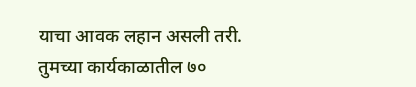याचा आवक लहान असली तरी.
तुमच्या कार्यकाळातील ७०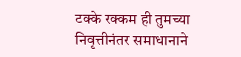टक्के रक्कम ही तुमच्या निवृत्तीनंतर समाधानाने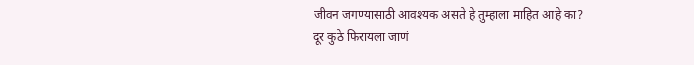जीवन जगण्यासाठी आवश्यक असते हे तुम्हाला माहित आहे का?
दूर कुठे फिरायला जाणं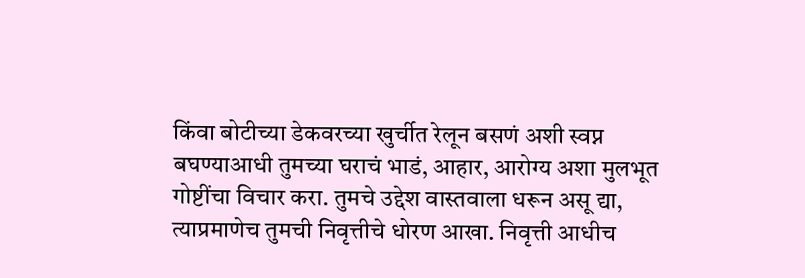किंवा बोटीच्या डेकवरच्या खुर्चीत रेलून बसणं अशी स्वप्न बघण्याआधी तुमच्या घराचं भाडं, आहार, आरोग्य अशा मुलभूत गोष्टींचा विचार करा. तुमचे उद्देश वास्तवाला धरून असू द्या, त्याप्रमाणेच तुमची निवृत्तीचे धोरण आखा. निवृत्ती आधीच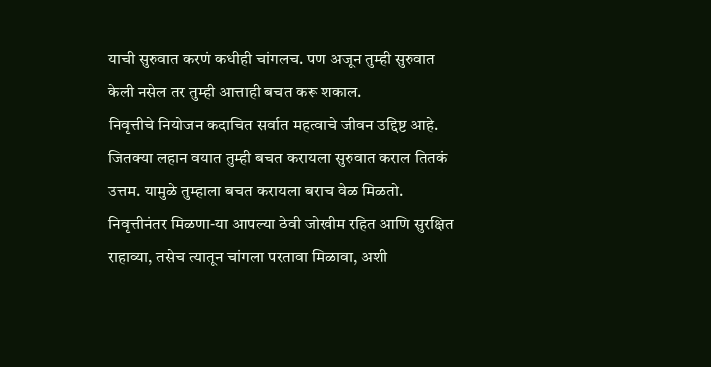याची सुरुवात करणं कधीही चांगलच. पण अजून तुम्ही सुरुवात केली नसेल तर तुम्ही आत्ताही बचत करू शकाल.
निवृत्तीचे नियोजन कदाचित सर्वात महत्वाचे जीवन उद्दिष्ट आहे. जितक्या लहान वयात तुम्ही बचत करायला सुरुवात कराल तितकं उत्तम. यामुळे तुम्हाला बचत करायला बराच वेळ मिळतो. निवृत्तीनंतर मिळणा-या आपल्या ठेवी जोखीम रहित आणि सुरक्षित राहाव्या, तसेच त्यातून चांगला परतावा मिळावा, अशी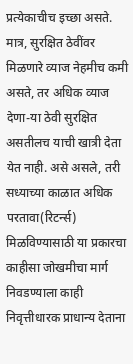प्रत्येकाचीच इच्छा असते. मात्र, सुरक्षित ठेवींवर मिळणारे व्याज नेहमीच कमी असते, तर अधिक व्याज देणा-या ठेवी सुरक्षित असतीलच याची खात्री देता येत नाही. असे असले, तरी सध्याच्या काळात अधिक परतावा(रिटर्न्स) मिळविण्यासाठी या प्रकारचा काहीसा जोखमीचा मार्ग निवडण्याला काही निवृत्तीधारक प्राधान्य देताना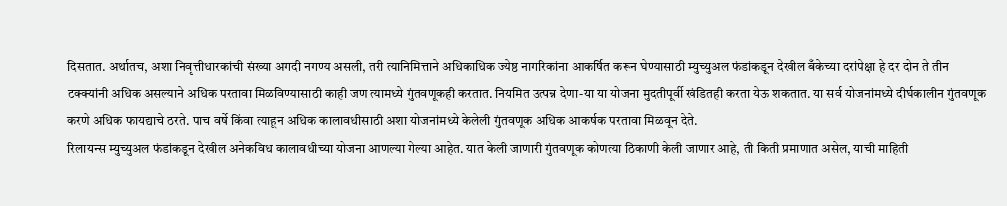दिसतात. अर्थातच, अशा निवृत्तीधारकांची संख्या अगदी नगण्य असली, तरी त्यानिमित्ताने अधिकाधिक ज्येष्ठ नागरिकांना आकर्षित करून घेण्यासाठी म्युच्युअल फंडांकडून देखील बँकेच्या दरांपेक्षा हे दर दोन ते तीन टक्क्यांनी अधिक असल्याने अधिक परतावा मिळविण्यासाठी काही जण त्यामध्ये गुंतवणूकही करतात. नियमित उत्पन्न देणा-या या योजना मुदतीपूर्वी खंडितही करता येऊ शकतात. या सर्व योजनांमध्ये दीर्घकालीन गुंतवणूक करणे अधिक फायद्याचे ठरते. पाच वर्षे किंवा त्याहून अधिक कालावधीसाठी अशा योजनांमध्ये केलेली गुंतवणूक अधिक आकर्षक परतावा मिळवून देते.
रिलायन्स म्युच्युअल फंडांकडून देखील अनेकविध कालावधीच्या योजना आणल्या गेल्या आहेत. यात केली जाणारी गुंतवणूक कोणत्या ठिकाणी केली जाणार आहे, ती किती प्रमाणात असेल, याची माहिती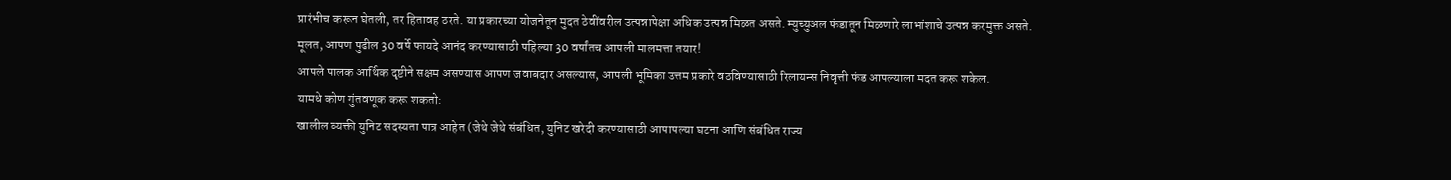प्रारंभीच करून घेतली, तर हितावह ठरते. या प्रकारच्या योजनेतून मुदत ठेवींवरील उत्पन्नापेक्षा अधिक उत्पन्न मिळत असते. म्युच्युअल फंडातून मिळणारे लाभांशाचे उत्पन्न करमुक्त असते.
मूलत, आपण पुढील 30 वर्षे फायदे आनंद करण्यासाठी पहिल्या 30 वर्षांतच आपली मालमत्ता तयार!
आपले पालक आर्थिक दृष्टीने सक्षम असण्यास आपण जवाबदार असल्यास, आपली भूमिका उत्तम प्रकारे वठविण्यासाठी रिलायन्स निवृत्ती फंड आपल्याला मदत करू शकेल.
यामधे कोण गुंतवणूक करू शकतो:
खालील व्यक्ती युनिट सदस्यता पात्र आहेत (जेथे जेथे संबंधित, युनिट खरेदी करण्यासाठी आपापल्या घटना आणि संबंधित राज्य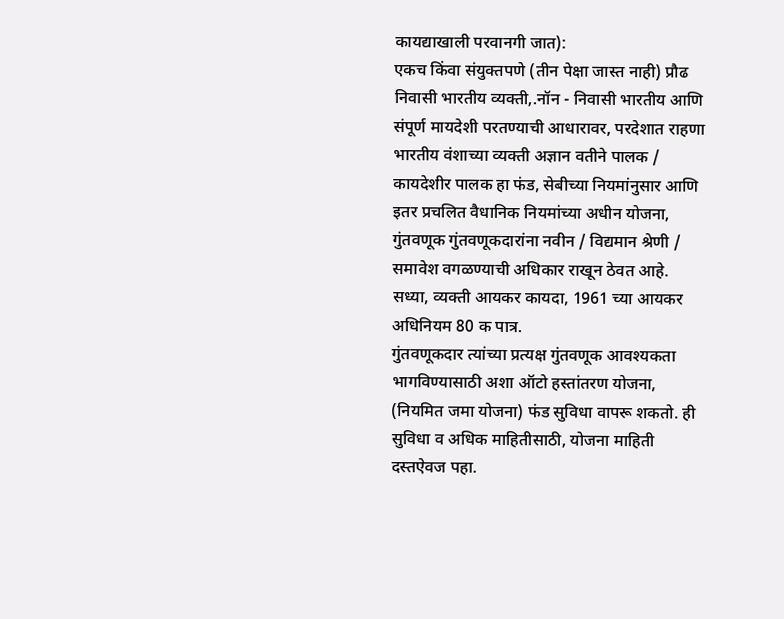कायद्याखाली परवानगी जात):
एकच किंवा संयुक्तपणे (तीन पेक्षा जास्त नाही) प्रौढ निवासी भारतीय व्यक्ती,.नॉन - निवासी भारतीय आणि संपूर्ण मायदेशी परतण्याची आधारावर, परदेशात राहणा भारतीय वंशाच्या व्यक्ती अज्ञान वतीने पालक / कायदेशीर पालक हा फंड, सेबीच्या नियमांनुसार आणि इतर प्रचलित वैधानिक नियमांच्या अधीन योजना, गुंतवणूक गुंतवणूकदारांना नवीन / विद्यमान श्रेणी / समावेश वगळण्याची अधिकार राखून ठेवत आहे.
सध्या, व्यक्ती आयकर कायदा, 1961 च्या आयकर अधिनियम 80 क पात्र.
गुंतवणूकदार त्यांच्या प्रत्यक्ष गुंतवणूक आवश्यकता भागविण्यासाठी अशा ऑटो हस्तांतरण योजना, (नियमित जमा योजना) फंड सुविधा वापरू शकतो. ही सुविधा व अधिक माहितीसाठी, योजना माहिती दस्तऐवज पहा.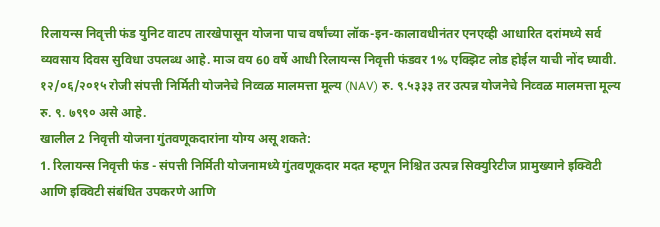रिलायन्स निवृत्ती फंड युनिट वाटप तारखेपासून योजना पाच वर्षांच्या लॉक-इन-कालावधीनंतर एनएव्ही आधारित दरांमध्ये सर्व व्यवसाय दिवस सुविधा उपलब्ध आहे. माञ वय 60 वर्षे आधी रिलायन्स निवृत्ती फंडवर 1% एक्झिट लोड होईल याची नोंद घ्यावी.
१२/०६/२०१५ रोजी संपत्ती निर्मिती योजनेचे निव्वळ मालमत्ता मूल्य (NAV) रु. ९.५३३३ तर उत्पन्न योजनेचे निव्वळ मालमत्ता मूल्य रु. ९. ७९९० असे आहे.
खालील 2 निवृत्ती योजना गुंतवणूकदारांना योग्य असू शकते:
1. रिलायन्स निवृत्ती फंड - संपत्ती निर्मिती योजनामध्ये गुंतवणूकदार मदत म्हणून निश्चित उत्पन्न सिक्युरिटीज प्रामुख्याने इक्विटी आणि इक्विटी संबंधित उपकरणे आणि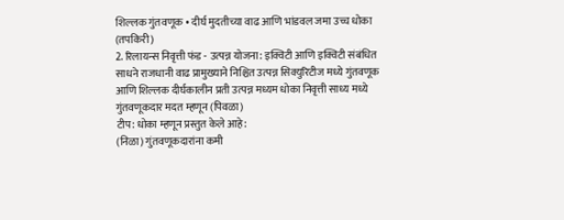शिल्लक गुंतवणूक • दीर्घ मुदतीच्या वाढ आणि भांडवल जमा उच्च धोका (तपकिरी)
2. रिलायन्स निवृत्ती फंड - उत्पन्न योजना: इक्विटी आणि इक्विटी संबंधित साधने राजधानी वाढ प्रामुख्याने निश्चित उत्पन्न सिक्युरिटीज मध्ये गुंतवणूक आणि शिल्लक दीर्घकालीन प्रती उत्पन्न मध्यम धोका निवृत्ती साध्य मध्ये गुंतवणूकदार मदत म्हणून (पिवळा)
टीप: धोका म्हणून प्रस्तुत केले आहे:
(निळा) गुंतवणूकदारांना कमी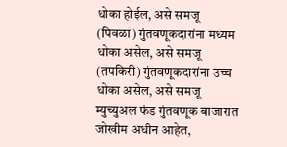धोका होईल, असे समजू
(पिवळा) गुंतवणूकदारांना मध्यम धोका असेल, असे समजू
(तपकिरी) गुंतवणूकदारांना उच्च धोका असेल, असे समजू
म्युच्युअल फंड गुंतवणूक बाजारात जोखीम अधीन आहेत,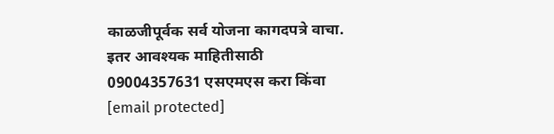काळजीपूर्वक सर्व योजना कागदपत्रे वाचा.
इतर आवश्यक माहितीसाठी 09004357631 एसएमएस करा किंवा [email protected]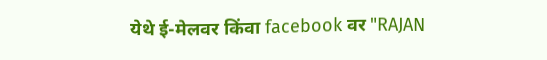येथे ई-मेलवर किंवा facebook वर "RAJAN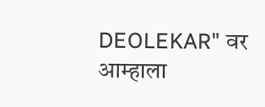DEOLEKAR" वर आम्हाला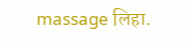massage लिहा.